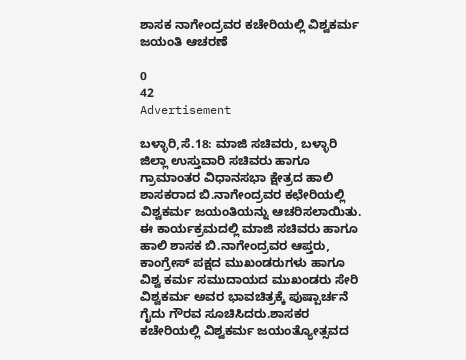ಶಾಸಕ ನಾಗೇಂದ್ರವರ ಕಚೇರಿಯಲ್ಲಿ ವಿಶ್ವಕರ್ಮ ಜಯಂತಿ ಆಚರಣೆ

0
42
Advertisement

ಬಳ್ಳಾರಿ,ಸೆ.18: ಮಾಜಿ ಸಚಿವರು, ಬಳ್ಳಾರಿ ಜಿಲ್ಲಾ ಉಸ್ತುವಾರಿ ಸಚಿವರು ಹಾಗೂ ಗ್ರಾಮಾಂತರ ವಿಧಾನಸಭಾ ಕ್ಷೇತ್ರದ ಹಾಲಿ ಶಾಸಕರಾದ ಬಿ.ನಾಗೇಂದ್ರವರ ಕಛೇರಿಯಲ್ಲಿ ವಿಶ್ವಕರ್ಮ ಜಯಂತಿಯನ್ನು ಆಚರಿಸಲಾಯಿತು. ಈ ಕಾರ್ಯಕ್ರಮದಲ್ಲಿ ಮಾಜಿ ಸಚಿವರು ಹಾಗೂ ಹಾಲಿ ಶಾಸಕ ಬಿ.ನಾಗೇಂದ್ರವರ ಆಪ್ತರು, ಕಾಂಗ್ರೇಸ್ ಪಕ್ಷದ ಮುಖಂಡರುಗಳು ಹಾಗೂ ವಿಶ್ವ ಕರ್ಮ ಸಮುದಾಯದ ಮುಖಂಡರು ಸೇರಿ ವಿಶ್ವಕರ್ಮ ಅವರ ಭಾವಚಿತ್ರಕ್ಕೆ ಪುಷ್ಪಾರ್ಚನೆ ಗೈದು ಗೌರವ ಸೂಚಿಸಿದರು.ಶಾಸಕರ ಕಚೇರಿಯಲ್ಲಿ ವಿಶ್ವಕರ್ಮ ಜಯಂತ್ಯೋತ್ಸವದ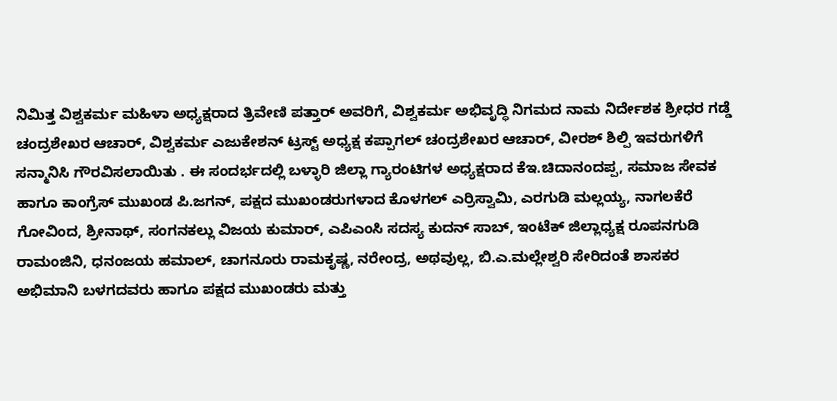ನಿಮಿತ್ತ ವಿಶ್ವಕರ್ಮ ಮಹಿಳಾ ಅಧ್ಯಕ್ಷರಾದ ತ್ರಿವೇಣಿ ಪತ್ತಾರ್ ಅವರಿಗೆ, ವಿಶ್ವಕರ್ಮ ಅಭಿವೃದ್ಧಿ ನಿಗಮದ ನಾಮ ನಿರ್ದೇಶಕ ಶ್ರೀಧರ ಗಡ್ಡೆ ಚಂದ್ರಶೇಖರ ಆಚಾರ್, ವಿಶ್ವಕರ್ಮ ಎಜುಕೇಶನ್ ಟ್ರಸ್ಟ್ ಅಧ್ಯಕ್ಷ ಕಪ್ಪಾಗಲ್ ಚಂದ್ರಶೇಖರ ಆಚಾರ್, ವೀರಶ್ ಶಿಲ್ಪಿ ಇವರುಗಳಿಗೆ ಸನ್ಮಾನಿಸಿ ಗೌರವಿಸಲಾಯಿತು . ಈ ಸಂದರ್ಭದಲ್ಲಿ ಬಳ್ಳಾರಿ ಜಿಲ್ಲಾ ಗ್ಯಾರಂಟಿಗಳ ಅಧ್ಯಕ್ಷರಾದ ಕೆಇ.ಚಿದಾನಂದಪ್ಪ, ಸಮಾಜ ಸೇವಕ ಹಾಗೂ ಕಾಂಗ್ರೆಸ್ ಮುಖಂಡ ಪಿ.ಜಗನ್, ಪಕ್ಷದ ಮುಖಂಡರುಗಳಾದ ಕೊಳಗಲ್ ಎರ್ರಿಸ್ವಾಮಿ, ಎರಗುಡಿ ಮಲ್ಲಯ್ಯ, ನಾಗಲಕೆರೆ ಗೋವಿಂದ, ಶ್ರೀನಾಥ್, ಸಂಗನಕಲ್ಲು ವಿಜಯ ಕುಮಾರ್, ಎಪಿಎಂಸಿ ಸದಸ್ಯ ಕುದನ್ ಸಾಬ್, ಇಂಟೆಕ್ ಜಿಲ್ಲಾಧ್ಯಕ್ಷ ರೂಪನಗುಡಿ ರಾಮಂಜಿನಿ, ಧನಂಜಯ ಹಮಾಲ್, ಚಾಗನೂರು ರಾಮಕೃಷ್ಣ, ನರೇಂದ್ರ, ಅಥವುಲ್ಲ, ಬಿ.ಎ.ಮಲ್ಲೇಶ್ವರಿ ಸೇರಿದಂತೆ ಶಾಸಕರ ಅಭಿಮಾನಿ ಬಳಗದವರು ಹಾಗೂ ಪಕ್ಷದ ಮುಖಂಡರು ಮತ್ತು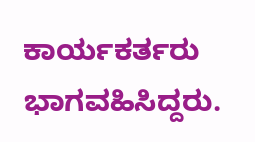ಕಾರ್ಯಕರ್ತರು ಭಾಗವಹಿಸಿದ್ದರು.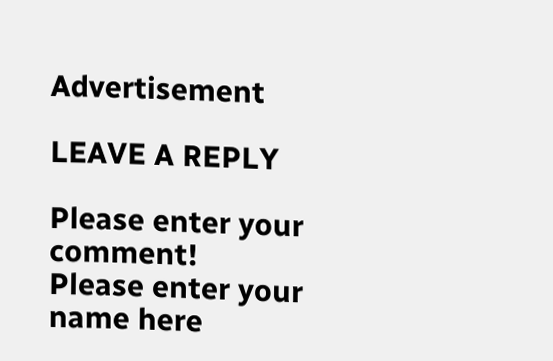Advertisement

LEAVE A REPLY

Please enter your comment!
Please enter your name here